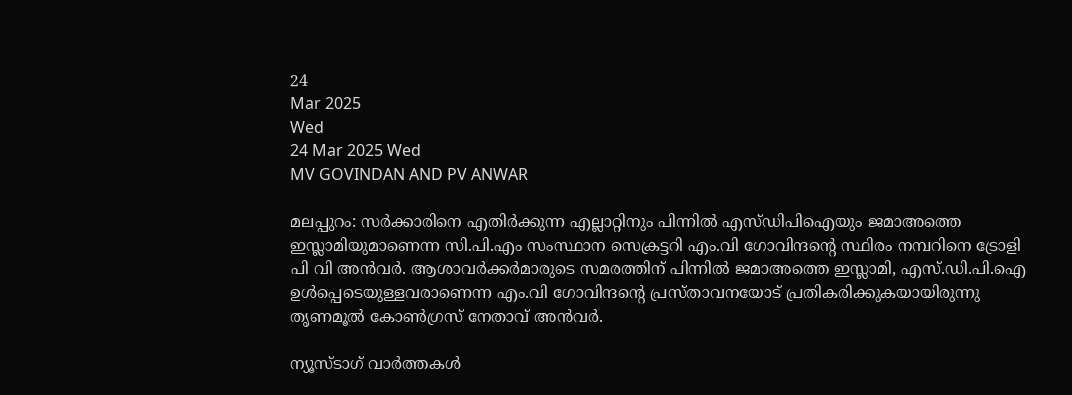24
Mar 2025
Wed
24 Mar 2025 Wed
MV GOVINDAN AND PV ANWAR

മലപ്പുറം: സര്‍ക്കാരിനെ എതിര്‍ക്കുന്ന എല്ലാറ്റിനും പിന്നില്‍ എസ്ഡിപിഐയും ജമാഅത്തെ ഇസ്ലാമിയുമാണെന്ന സി.പി.എം സംസ്ഥാന സെക്രട്ടറി എം.വി ഗോവിന്ദന്റെ സ്ഥിരം നമ്പറിനെ ട്രോളി പി വി അന്‍വര്‍. ആശാവര്‍ക്കര്‍മാരുടെ സമരത്തിന് പിന്നില്‍ ജമാഅത്തെ ഇസ്ലാമി, എസ്.ഡി.പി.ഐ ഉള്‍പ്പെടെയുള്ളവരാണെന്ന എം.വി ഗോവിന്ദന്റെ പ്രസ്താവനയോട് പ്രതികരിക്കുകയായിരുന്നു തൃണമൂല്‍ കോണ്‍ഗ്രസ് നേതാവ് അന്‍വര്‍.

ന്യൂസ്ടാഗ് വാര്‍ത്തകള്‍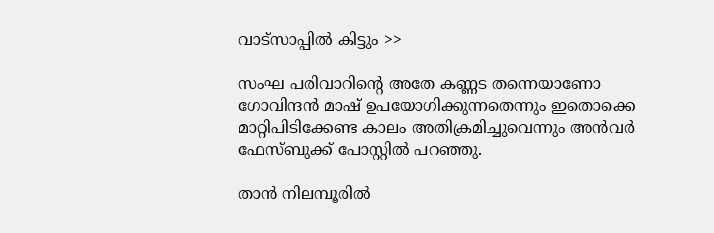വാട്‌സാപ്പില്‍ കിട്ടും >>

സംഘ പരിവാറിന്റെ അതേ കണ്ണട തന്നെയാണോ ഗോവിന്ദന്‍ മാഷ് ഉപയോഗിക്കുന്നതെന്നും ഇതൊക്കെ മാറ്റിപിടിക്കേണ്ട കാലം അതിക്രമിച്ചുവെന്നും അന്‍വര്‍ ഫേസ്ബുക്ക് പോസ്റ്റില്‍ പറഞ്ഞു.

താന്‍ നിലമ്പൂരില്‍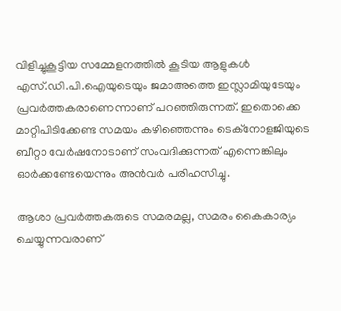വിളിച്ചുകൂട്ടിയ സമ്മേളനത്തില്‍ കൂടിയ ആളുകള്‍ എസ്.ഡി.പി.ഐയുടെയും ജമാഅത്തെ ഇസ്ലാമിയുടേയും പ്രവര്‍ത്തകരാണെന്നാണ് പറഞ്ഞിരുന്നത്. ഇതൊക്കെ മാറ്റിപിടിക്കേണ്ട സമയം കഴിഞ്ഞെന്നും ടെക്‌നോളജിയുടെ ബീറ്റാ വേര്‍ഷനോടാണ് സംവദിക്കുന്നത് എന്നെങ്കിലും ഓര്‍ക്കണ്ടേയെന്നും അന്‍വര്‍ പരിഹസിച്ചു.

ആശാ പ്രവര്‍ത്തകരുടെ സമരമല്ല, സമരം കൈകാര്യം ചെയ്യുന്നവരാണ്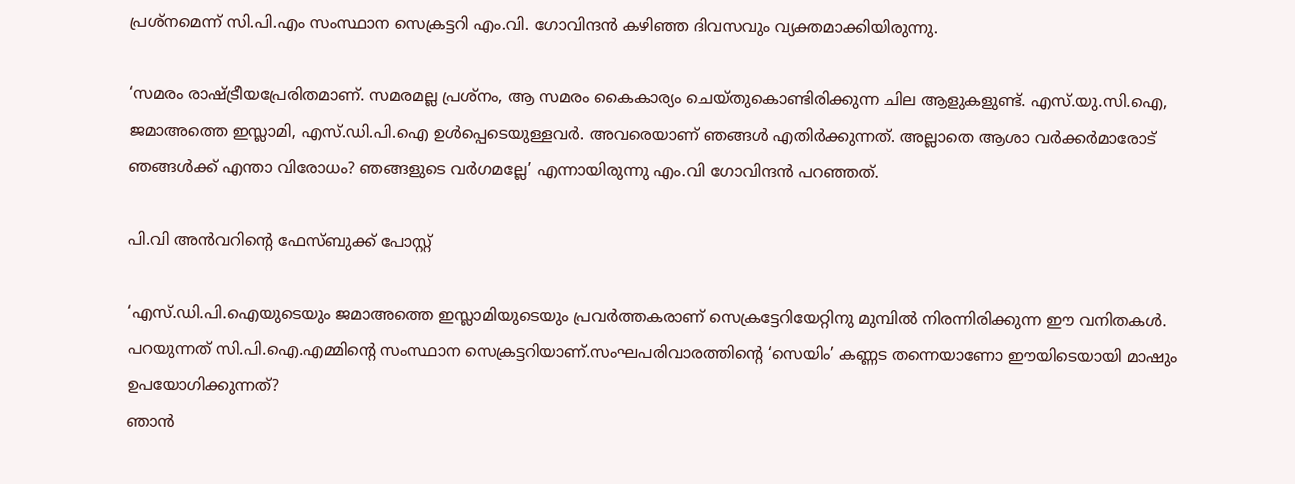പ്രശ്‌നമെന്ന് സി.പി.എം സംസ്ഥാന സെക്രട്ടറി എം.വി. ഗോവിന്ദന്‍ കഴിഞ്ഞ ദിവസവും വ്യക്തമാക്കിയിരുന്നു.

‘സമരം രാഷ്ട്രീയപ്രേരിതമാണ്. സമരമല്ല പ്രശ്‌നം, ആ സമരം കൈകാര്യം ചെയ്തുകൊണ്ടിരിക്കുന്ന ചില ആളുകളുണ്ട്. എസ്.യു.സി.ഐ, ജമാഅത്തെ ഇസ്ലാമി, എസ്.ഡി.പി.ഐ ഉള്‍പ്പെടെയുള്ളവര്‍. അവരെയാണ് ഞങ്ങള്‍ എതിര്‍ക്കുന്നത്. അല്ലാതെ ആശാ വര്‍ക്കര്‍മാരോട് ഞങ്ങള്‍ക്ക് എന്താ വിരോധം? ഞങ്ങളുടെ വര്‍ഗമല്ലേ’ എന്നായിരുന്നു എം.വി ഗോവിന്ദന്‍ പറഞ്ഞത്.

പി.വി അന്‍വറിന്റെ ഫേസ്ബുക്ക് പോസ്റ്റ്

‘എസ്.ഡി.പി.ഐയുടെയും ജമാഅത്തെ ഇസ്ലാമിയുടെയും പ്രവര്‍ത്തകരാണ് സെക്രട്ടേറിയേറ്റിനു മുമ്പില്‍ നിരന്നിരിക്കുന്ന ഈ വനിതകള്‍.
പറയുന്നത് സി.പി.ഐ.എമ്മിന്റെ സംസ്ഥാന സെക്രട്ടറിയാണ്.സംഘപരിവാരത്തിന്റെ ‘സെയിം’ കണ്ണട തന്നെയാണോ ഈയിടെയായി മാഷും ഉപയോഗിക്കുന്നത്?
ഞാന്‍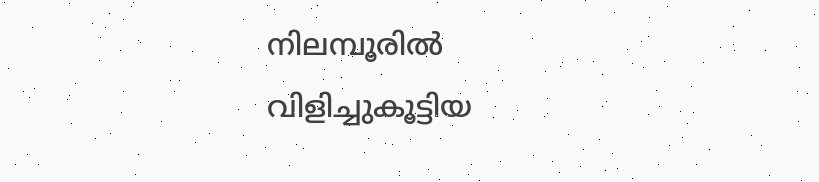നിലമ്പൂരില്‍ വിളിച്ചുകൂട്ടിയ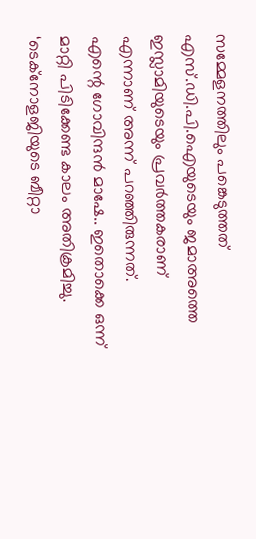സമ്മേളനത്തിലും പങ്കെടുത്തത് എസ്.ഡി.പി.ഐയുടെയും ജമാഅത്തെ ഇസ്ലാമിയുടെയും പ്രവര്‍ത്തകരാണ് എന്നാണ് അന്ന് പറഞ്ഞിരുന്നത്.
എന്റെ ഗോവിന്ദന്‍ മാഷേ.. ഇതൊക്കെ ഒന്ന് മാറ്റി പിടിക്കേണ്ട കാലം അതിക്രമിച്ചു. ‘ടെക്‌നോളജിയുടെ ബീറ്റാ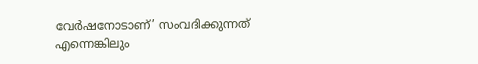വേര്‍ഷനോടാണ്’ സംവദിക്കുന്നത് എന്നെങ്കിലും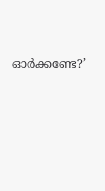ഓര്‍ക്കണ്ടേ?’